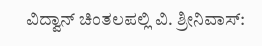ವಿದ್ವಾನ್ ಚಿಂತಲಪಲ್ಲಿ ವಿ. ಶ್ರೀನಿವಾಸ್: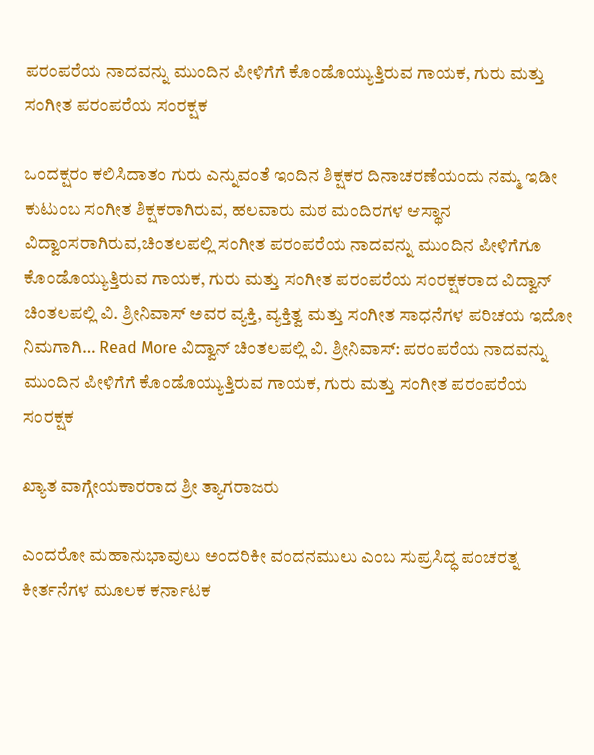ಪರಂಪರೆಯ ನಾದವನ್ನು ಮುಂದಿನ ಪೀಳಿಗೆಗೆ ಕೊಂಡೊಯ್ಯುತ್ತಿರುವ ಗಾಯಕ, ಗುರು ಮತ್ತು ಸಂಗೀತ ಪರಂಪರೆಯ ಸಂರಕ್ಷಕ

ಒಂದಕ್ಷರಂ ಕಲಿಸಿದಾತಂ ಗುರು ಎನ್ನುವಂತೆ ಇಂದಿನ ಶಿಕ್ಷಕರ ದಿನಾಚರಣೆಯಂದು ನಮ್ಮ ಇಡೀ ಕುಟುಂಬ ಸಂಗೀತ ಶಿಕ್ಷಕರಾಗಿರುವ, ಹಲವಾರು ಮಠ ಮಂದಿರಗಳ ಆಸ್ಥಾನ ವಿದ್ವಾಂಸರಾಗಿರುವ,ಚಿಂತಲಪಲ್ಲಿ ಸಂಗೀತ ಪರಂಪರೆಯ ನಾದವನ್ನು ಮುಂದಿನ ಪೀಳಿಗೆಗೂ ಕೊಂಡೊಯ್ಯುತ್ತಿರುವ ಗಾಯಕ, ಗುರು ಮತ್ತು ಸಂಗೀತ ಪರಂಪರೆಯ ಸಂರಕ್ಷಕರಾದ ವಿದ್ವಾನ್ ಚಿಂತಲಪಲ್ಲಿ ವಿ. ಶ್ರೀನಿವಾಸ್ ಅವರ ವ್ಯಕ್ತಿ, ವ್ಯಕ್ತಿತ್ವ ಮತ್ತು ಸಂಗೀತ ಸಾಧನೆಗಳ ಪರಿಚಯ ಇದೋ ನಿಮಗಾಗಿ… Read More ವಿದ್ವಾನ್ ಚಿಂತಲಪಲ್ಲಿ ವಿ. ಶ್ರೀನಿವಾಸ್: ಪರಂಪರೆಯ ನಾದವನ್ನು ಮುಂದಿನ ಪೀಳಿಗೆಗೆ ಕೊಂಡೊಯ್ಯುತ್ತಿರುವ ಗಾಯಕ, ಗುರು ಮತ್ತು ಸಂಗೀತ ಪರಂಪರೆಯ ಸಂರಕ್ಷಕ

ಖ್ಯಾತ ವಾಗ್ಗೇಯಕಾರರಾದ ಶ್ರೀ ತ್ಯಾಗರಾಜರು

ಎಂದರೋ ಮಹಾನುಭಾವುಲು ಅಂದರಿಕೀ ವಂದನಮುಲು ಎಂಬ ಸುಪ್ರಸಿದ್ಧ ಪಂಚರತ್ನ ಕೀರ್ತನೆಗಳ ಮೂಲಕ ಕರ್ನಾಟಕ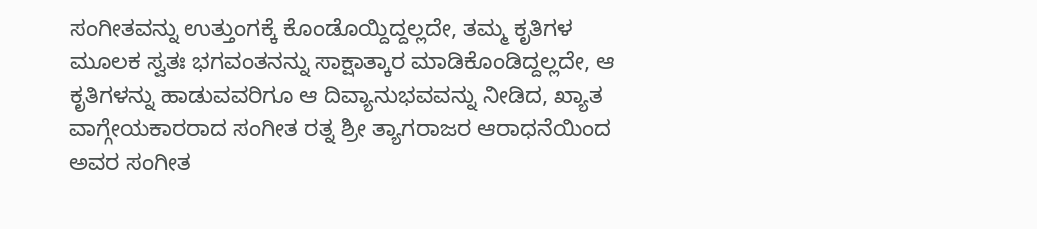ಸಂಗೀತವನ್ನು ಉತ್ತುಂಗಕ್ಕೆ ಕೊಂಡೊಯ್ದಿದ್ದಲ್ಲದೇ, ತಮ್ಮ ಕೃತಿಗಳ ಮೂಲಕ ಸ್ವತಃ ಭಗವಂತನನ್ನು ಸಾಕ್ಷಾತ್ಕಾರ ಮಾಡಿಕೊಂಡಿದ್ದಲ್ಲದೇ, ಆ ಕೃತಿಗಳನ್ನು ಹಾಡುವವರಿಗೂ ಆ ದಿವ್ಯಾನುಭವವನ್ನು ನೀಡಿದ, ಖ್ಯಾತ ವಾಗ್ಗೇಯಕಾರರಾದ ಸಂಗೀತ ರತ್ನ ಶ್ರೀ ತ್ಯಾಗರಾಜರ ಆರಾಧನೆಯಿಂದ ಅವರ ಸಂಗೀತ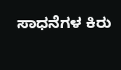ಸಾಧನೆಗಳ ಕಿರು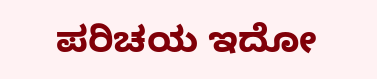ಪರಿಚಯ ಇದೋ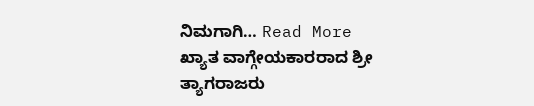ನಿಮಗಾಗಿ… Read More ಖ್ಯಾತ ವಾಗ್ಗೇಯಕಾರರಾದ ಶ್ರೀ ತ್ಯಾಗರಾಜರು